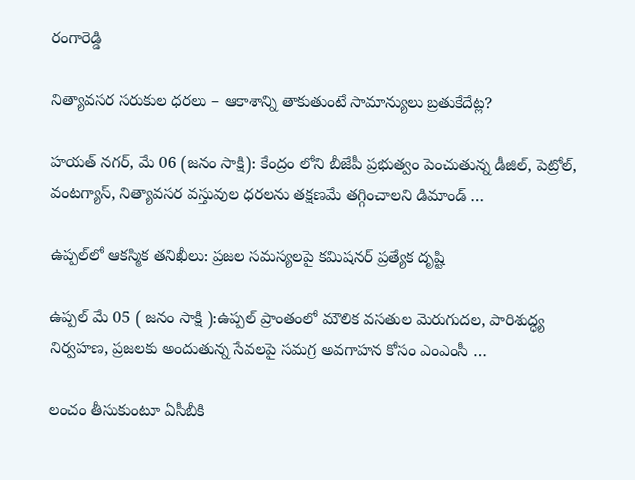రంగారెడ్డి

నిత్యావసర సరుకుల ధరలు – ఆకాశాన్ని తాకుతుంటే సామాన్యులు బ్రతుకేదేట్ల?

హయత్ నగర్, మే 06 (జనం సాక్షి): కేంద్రం లోని బీజేపీ ప్రభుత్వం పెంచుతున్న డీజిల్, పెట్రోల్, వంటగ్యాస్, నిత్యావసర వస్తువుల ధరలను తక్షణమే తగ్గించాలని డిమాండ్ …

ఉప్పల్‌లో ఆకస్మిక తనిఖీలు: ప్రజల సమస్యలపై కమిషనర్ ప్రత్యేక దృష్టి

ఉప్పల్ మే 05 ( జనం సాక్షి ):ఉప్పల్ ప్రాంతంలో మౌలిక వసతుల మెరుగుదల, పారిశుద్ధ్య నిర్వహణ, ప్రజలకు అందుతున్న సేవలపై సమగ్ర అవగాహన కోసం ఎంఎంసీ …

లంచం తీసుకుంటూ ఏసీబీకి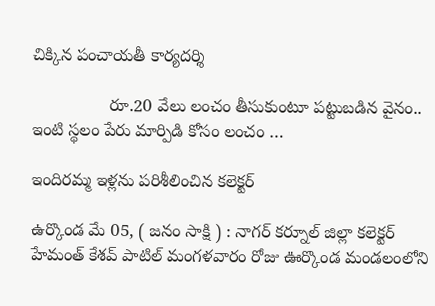చిక్కిన పంచాయతీ కార్యదర్శి

                రూ.20 వేలు లంచం తీసుకుంటూ పట్టుబడిన వైనం.. ఇంటి స్థలం పేరు మార్పిడి కోసం లంచం …

ఇందిరమ్మ ఇళ్లను పరిశీలించిన కలెక్టర్

ఉర్కొండ మే 05, ( జనం సాక్షి ) : నాగర్ కర్నూల్ జిల్లా కలెక్టర్ హేమంత్ కేశవ్ పాటిల్ మంగళవారం రోజు ఊర్కొండ మండలంలోని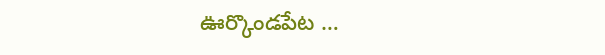ఊర్కొండపేట …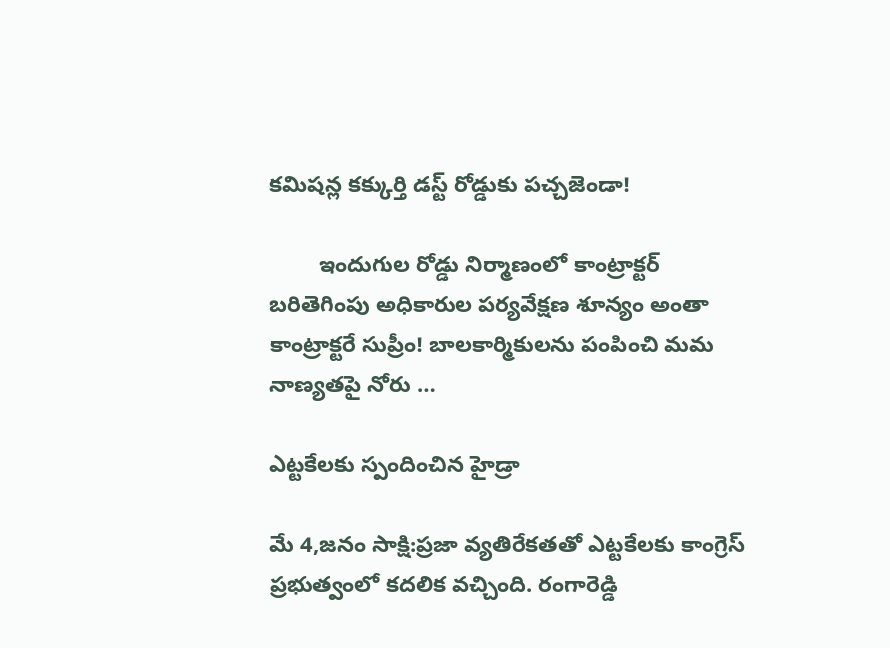కమిషన్ల కక్కుర్తి డస్ట్ రోడ్డుకు పచ్చజెండా!

        ఇందుగుల రోడ్డు నిర్మాణంలో కాంట్రాక్టర్ బరితెగింపు అధికారుల పర్యవేక్షణ శూన్యం అంతా కాంట్రాక్టరే సుప్రీం! బాలకార్మికులను పంపించి మమ నాణ్యతపై నోరు …

ఎట్టకేలకు స్పందించిన హైడ్రా

మే 4,జనం సాక్షి:ప్రజా వ్యతిరేకతతో ఎట్టకేలకు కాంగ్రెస్ ప్రభుత్వంలో కదలిక వచ్చింది. రంగారెడ్డి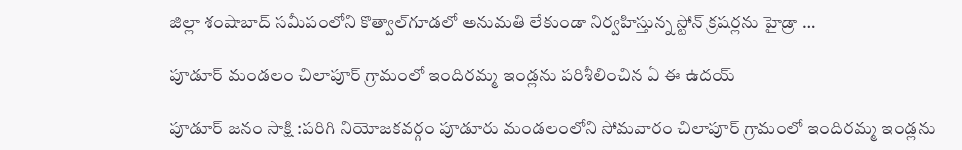జిల్లా శంషాబాద్ సమీపంలోని కొత్వాల్‌గూడలో అనుమతి లేకుండా నిర్వహిస్తున్న స్టోన్ క్రషర్లను హైడ్రా …

పూడూర్ మండలం చిలాపూర్ గ్రామంలో ఇందిరమ్మ ఇండ్లను పరిశీలించిన ఏ ఈ ఉదయ్

పూడూర్ జనం సాక్షి :పరిగి నియోజకవర్గం పూడూరు మండలంలోని సోమవారం చిలాపూర్ గ్రామంలో ఇందిరమ్మ ఇండ్లను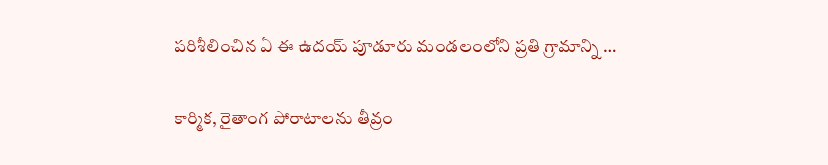పరిశీలించిన ఏ ఈ ఉదయ్ పూడూరు మండలంలోని ప్రతి గ్రామాన్ని …

కార్మిక, రైతాంగ పోరాటాలను తీవ్రం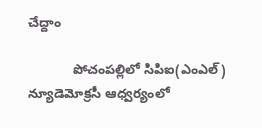చేద్దాం

            పోచంపల్లిలో సిపిఐ(ఎంఎల్) న్యూడెమోక్రసీ ఆధ్వర్యంలో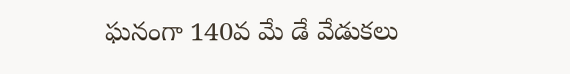ఘనంగా 140వ మే డే వేడుకలు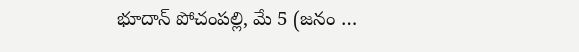భూదాన్ పోచంపల్లి, మే 5 (జనం …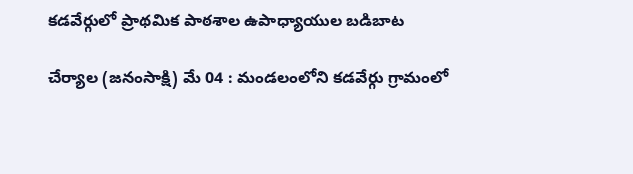కడవేర్గులో ప్రాథమిక పాఠశాల ఉపాధ్యాయుల బడిబాట

చేర్యాల (జనంసాక్షి) మే 04 : మండలంలోని కడవేర్గు గ్రామంలో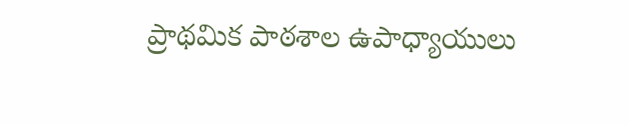ప్రాథమిక పాఠశాల ఉపాధ్యాయులు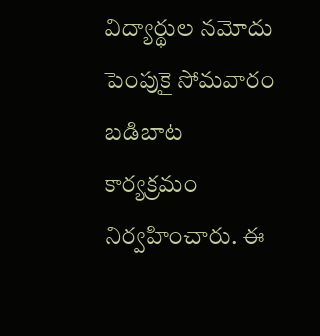విద్యార్థుల నమోదు పెంపుకై సోమవారం బడిబాట కార్యక్రమం నిర్వహించారు. ఈ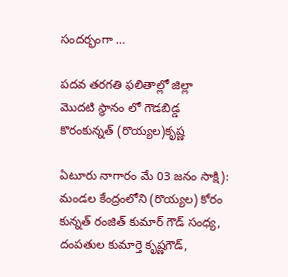సందర్భంగా …

పదవ తరగతి ఫలితాల్లో జిల్లా మొదటి స్థానం లో గౌడబిడ్డ కొరంకున్నత్ (రొయ్యల)కృష్ణ

ఏటూరు నాగారం మే 03 జనం సాక్షి):  మండల కేంద్రంలోని (రొయ్యల) కోరం కున్నత్ రంజిత్ కుమార్ గౌడ్ సంధ్య, దంపతుల కుమార్తె కృష్ణగౌడ్,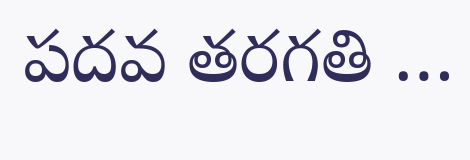పదవ తరగతి …